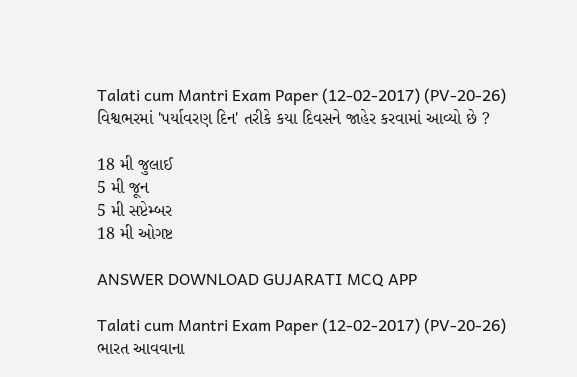Talati cum Mantri Exam Paper (12-02-2017) (PV-20-26)
વિશ્વભરમાં 'પર્યાવરણ દિન' તરીકે કયા દિવસને જાહેર કરવામાં આવ્યો છે ?

18 મી જુલાઈ
5 મી જૂન
5 મી સપ્ટેમ્બર
18 મી ઓગષ્ટ

ANSWER DOWNLOAD GUJARATI MCQ APP

Talati cum Mantri Exam Paper (12-02-2017) (PV-20-26)
ભારત આવવાના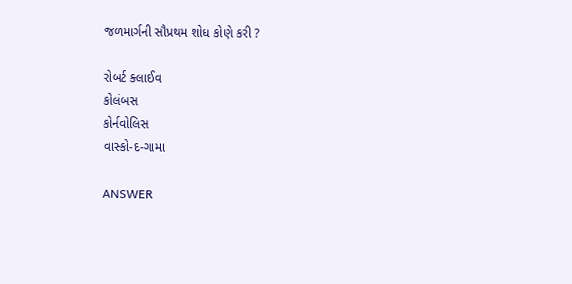જળમાર્ગની સૌપ્રથમ શોધ કોણે કરી ?

રોબર્ટ ક્લાઈવ
કોલંબસ
કોર્નવોલિસ
વાસ્કો-દ-ગામા

ANSWER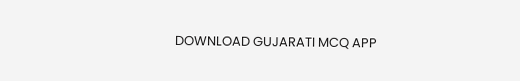DOWNLOAD GUJARATI MCQ APP